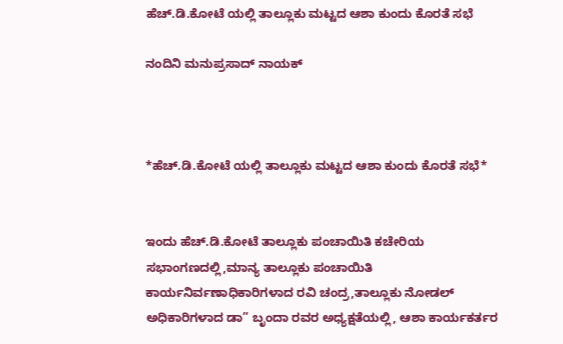ಹೆಚ್.ಡಿ.ಕೋಟೆ ಯಲ್ಲಿ ತಾಲ್ಲೂಕು ಮಟ್ಟದ ಆಶಾ ಕುಂದು ಕೊರತೆ ಸಭೆ

ನಂದಿನಿ ಮನುಪ್ರಸಾದ್ ನಾಯಕ್



*ಹೆಚ್.ಡಿ.ಕೋಟೆ ಯಲ್ಲಿ ತಾಲ್ಲೂಕು ಮಟ್ಟದ ಆಶಾ ಕುಂದು ಕೊರತೆ ಸಭೆ*


ಇಂದು ಹೆಚ್.ಡಿ.ಕೋಟೆ ತಾಲ್ಲೂಕು ಪಂಚಾಯಿತಿ ಕಚೇರಿಯ ಸಭಾಂಗಣದಲ್ಲಿ,ಮಾನ್ಯ ತಾಲ್ಲೂಕು ಪಂಚಾಯಿತಿ ಕಾರ್ಯನಿರ್ವಣಾಧಿಕಾರಿಗಳಾದ ರವಿ ಚಂದ್ರ,ತಾಲ್ಲೂಕು ನೋಡಲ್ ಅಧಿಕಾರಿಗಳಾದ ಡಾ” ಬೃಂದಾ ರವರ ಅಧ್ಯಕ್ಷತೆಯಲ್ಲಿ, ಆಶಾ ಕಾರ್ಯಕರ್ತರ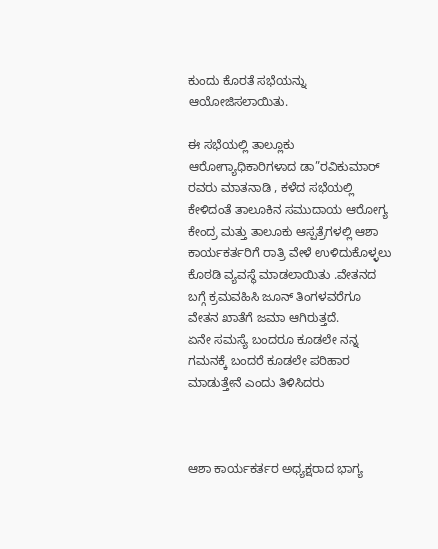ಕುಂದು ಕೊರತೆ ಸಭೆಯನ್ನು ಆಯೋಜಿಸಲಾಯಿತು.

ಈ ಸಭೆಯಲ್ಲಿ ತಾಲ್ಲೂಕು ಆರೋಗ್ಯಾಧಿಕಾರಿಗಳಾದ ಡಾ”ರವಿಕುಮಾರ್ ರವರು ಮಾತನಾಡಿ , ಕಳೆದ ಸಭೆಯಲ್ಲಿ ಕೇಳಿದಂತೆ ತಾಲೂಕಿನ ಸಮುದಾಯ ಆರೋಗ್ಯ ಕೇಂದ್ರ ಮತ್ತು ತಾಲೂಕು ಆಸ್ಪತ್ರೆಗಳಲ್ಲಿ ಆಶಾ ಕಾರ್ಯಕರ್ತರಿಗೆ ರಾತ್ರಿ ವೇಳೆ ಉಳಿದುಕೊಳ್ಳಲು ಕೊಠಡಿ ವ್ಯವಸ್ಥೆ ಮಾಡಲಾಯಿತು .ವೇತನದ ಬಗ್ಗೆ ಕ್ರಮವಹಿಸಿ ಜೂನ್ ತಿಂಗಳವರೆಗೂ ವೇತನ ಖಾತೆಗೆ ಜಮಾ‌ ಆಗಿರುತ್ತದೆ.
ಏನೇ ಸಮಸ್ಯೆ ಬಂದರೂ ಕೂಡಲೇ ನನ್ನ ಗಮನಕ್ಕೆ ಬಂದರೆ ಕೂಡಲೇ ಪರಿಹಾರ ಮಾಡುತ್ತೇನೆ ಎಂದು ತಿಳಿಸಿದರು



ಆಶಾ ಕಾರ್ಯಕರ್ತರ ಅಧ್ಯಕ್ಷರಾದ ಭಾಗ್ಯ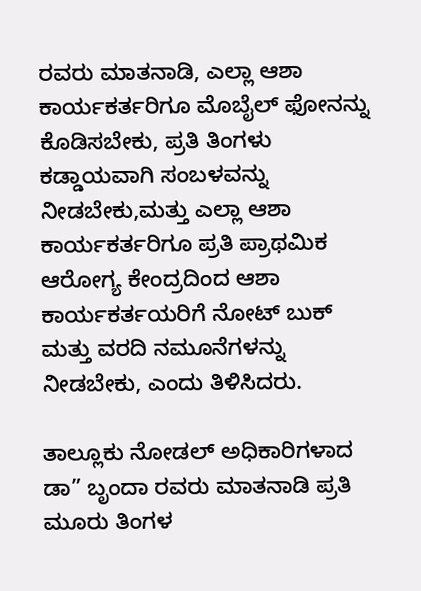ರವರು ಮಾತನಾಡಿ, ಎಲ್ಲಾ ಆಶಾ ಕಾರ್ಯಕರ್ತರಿಗೂ ಮೊಬೈಲ್ ಫೋನನ್ನು ಕೊಡಿಸಬೇಕು, ಪ್ರತಿ ತಿಂಗಳು ಕಡ್ಡಾಯವಾಗಿ ಸಂಬಳವನ್ನು ನೀಡಬೇಕು,ಮತ್ತು ಎಲ್ಲಾ ಆಶಾ ಕಾರ್ಯಕರ್ತರಿಗೂ ಪ್ರತಿ ಪ್ರಾಥಮಿಕ ಆರೋಗ್ಯ ಕೇಂದ್ರದಿಂದ ಆಶಾ ಕಾರ್ಯಕರ್ತಯರಿಗೆ ನೋಟ್ ಬುಕ್ ಮತ್ತು ವರದಿ ನಮೂನೆಗಳನ್ನು ನೀಡಬೇಕು, ಎಂದು ತಿಳಿಸಿದರು.

ತಾಲ್ಲೂಕು ನೋಡಲ್ ಅಧಿಕಾರಿಗಳಾದ ಡಾ” ಬೃಂದಾ ರವರು ಮಾತನಾಡಿ ಪ್ರತಿ ಮೂರು ತಿಂಗಳ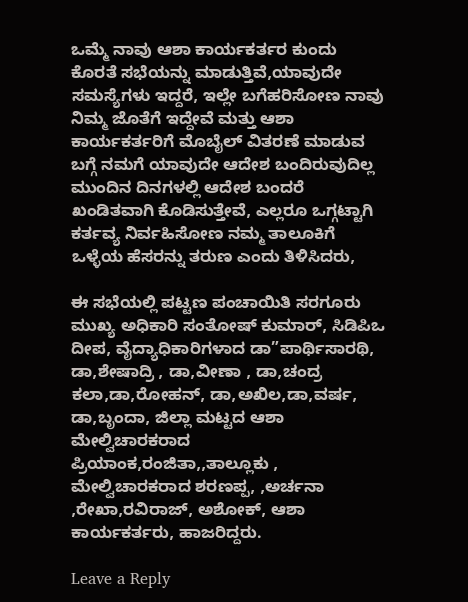ಒಮ್ಮೆ ನಾವು ಆಶಾ ಕಾರ್ಯಕರ್ತರ ಕುಂದು ಕೊರತೆ ಸಭೆಯನ್ನು ಮಾಡುತ್ತಿವೆ,ಯಾವುದೇ ಸಮಸ್ಯೆಗಳು ಇದ್ದರೆ, ಇಲ್ಲೇ ಬಗೆಹರಿಸೋಣ ನಾವು ನಿಮ್ಮ ಜೊತೆಗೆ ಇದ್ದೇವೆ ಮತ್ತು ಆಶಾ ಕಾರ್ಯಕರ್ತರಿಗೆ ಮೊಬೈಲ್ ವಿತರಣೆ ಮಾಡುವ ಬಗ್ಗೆ ನಮಗೆ ಯಾವುದೇ ಆದೇಶ ಬಂದಿರುವುದಿಲ್ಲ ಮುಂದಿನ ದಿನಗಳಲ್ಲಿ ಆದೇಶ ಬಂದರೆ ಖಂಡಿತವಾಗಿ ಕೊಡಿಸುತ್ತೇವೆ, ಎಲ್ಲರೂ ಒಗ್ಗಟ್ಟಾಗಿ ಕರ್ತವ್ಯ ನಿರ್ವಹಿಸೋಣ ನಮ್ಮ ತಾಲೂಕಿಗೆ ಒಳ್ಳೆಯ ಹೆಸರನ್ನು ತರುಣ ಎಂದು ತಿಳಿಸಿದರು,

ಈ ಸಭೆಯಲ್ಲಿ ಪಟ್ಟಣ ಪಂಚಾಯಿತಿ ಸರಗೂರು ಮುಖ್ಯ ಅಧಿಕಾರಿ ಸಂತೋಷ್ ಕುಮಾರ್, ಸಿಡಿಪಿಒ ದೀಪ, ವೈದ್ಯಾಧಿಕಾರಿಗಳಾದ ಡಾ”ಪಾರ್ಥಿಸಾರಥಿ, ಡಾ,ಶೇಷಾದ್ರಿ , ಡಾ,ವೀಣಾ , ಡಾ,ಚಂದ್ರ ಕಲಾ,ಡಾ,ರೋಹನ್, ಡಾ,ಅಖಿಲ,ಡಾ,ವರ್ಷ, ಡಾ,ಬೃಂದಾ, ಜಿಲ್ಲಾ ಮಟ್ಟದ ಆಶಾ ಮೇಲ್ವಿಚಾರಕರಾದ ಪ್ರಿಯಾಂಕ,ರಂಜಿತಾ,,ತಾಲ್ಲೂಕು , ಮೇಲ್ವಿಚಾರಕರಾದ ಶರಣಪ್ಪ, ,ಅರ್ಚನಾ ,ರೇಖಾ,ರವಿರಾಜ್, ಅಶೋಕ್, ಆಶಾ ಕಾರ್ಯಕರ್ತರು, ಹಾಜರಿದ್ದರು.

Leave a Reply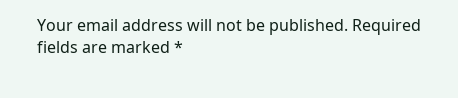Your email address will not be published. Required fields are marked *